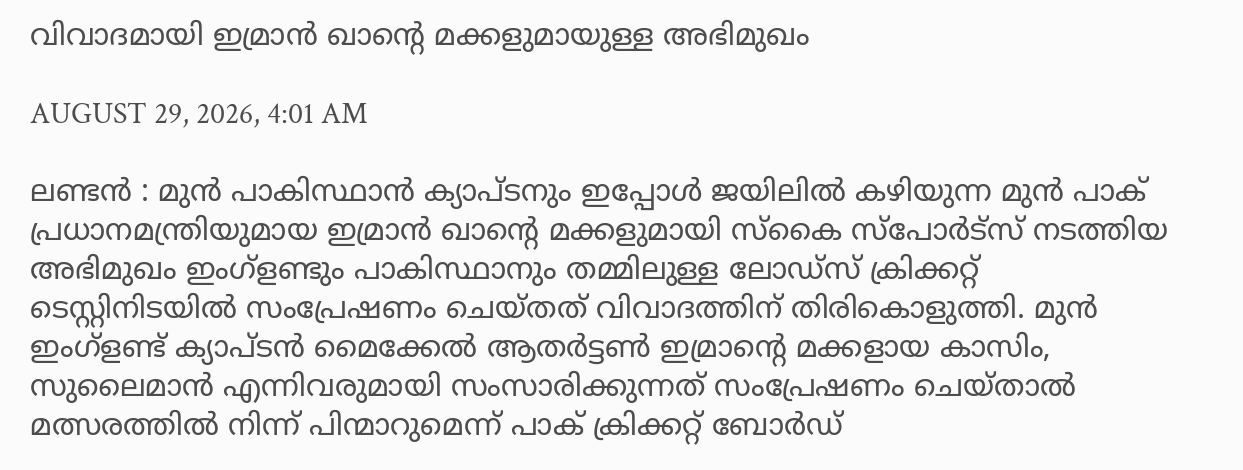വിവാദമായി ഇമ്രാൻ ഖാന്റെ മക്കളുമായുള്ള അഭിമുഖം

AUGUST 29, 2026, 4:01 AM

ലണ്ടൻ : മുൻ പാകിസ്ഥാൻ ക്യാപ്ടനും ഇപ്പോൾ ജയിലിൽ കഴിയുന്ന മുൻ പാക് പ്രധാനമന്ത്രിയുമായ ഇമ്രാൻ ഖാന്റെ മക്കളുമായി സ്‌കൈ സ്‌പോർട്‌സ് നടത്തിയ അഭിമുഖം ഇംഗ്‌ളണ്ടും പാകിസ്ഥാനും തമ്മിലുള്ള ലോഡ്‌സ് ക്രിക്കറ്റ് ടെസ്റ്റിനിടയിൽ സംപ്രേഷണം ചെയ്തത് വിവാദത്തിന് തിരികൊളുത്തി. മുൻ ഇംഗ്‌ളണ്ട് ക്യാപ്ടൻ മൈക്കേൽ ആതർട്ടൺ ഇമ്രാന്റെ മക്കളായ കാസിം, സുലൈമാൻ എന്നിവരുമായി സംസാരിക്കുന്നത് സംപ്രേഷണം ചെയ്താൽ മത്സരത്തിൽ നിന്ന് പിന്മാറുമെന്ന് പാക് ക്രിക്കറ്റ് ബോർഡ്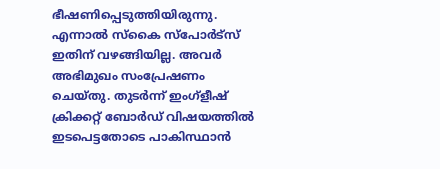ഭീഷണിപ്പെടുത്തിയിരുന്നു. എന്നാൽ സ്‌കൈ സ്‌പോർട്‌സ് ഇതിന് വഴങ്ങിയില്ല. അവർ അഭിമുഖം സംപ്രേഷണം ചെയ്തു. തുടർന്ന് ഇംഗ്‌ളീഷ് ക്രിക്കറ്റ് ബോർഡ് വിഷയത്തിൽ ഇടപെട്ടതോടെ പാകിസ്ഥാൻ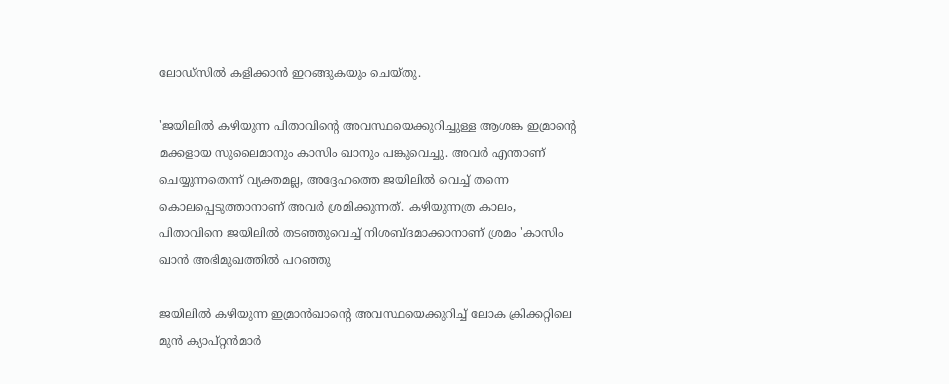ലോഡ്‌സിൽ കളിക്കാൻ ഇറങ്ങുകയും ചെയ്തു.

'ജയിലിൽ കഴിയുന്ന പിതാവിന്റെ അവസ്ഥയെക്കുറിച്ചുള്ള ആശങ്ക ഇമ്രാന്റെ മക്കളായ സുലൈമാനും കാസിം ഖാനും പങ്കുവെച്ചു. അവർ എന്താണ് ചെയ്യുന്നതെന്ന് വ്യക്തമല്ല, അദ്ദേഹത്തെ ജയിലിൽ വെച്ച് തന്നെ കൊലപ്പെടുത്താനാണ് അവർ ശ്രമിക്കുന്നത്. കഴിയുന്നത്ര കാലം, പിതാവിനെ ജയിലിൽ തടഞ്ഞുവെച്ച് നിശബ്ദമാക്കാനാണ് ശ്രമം 'കാസിം ഖാൻ അഭിമുഖത്തിൽ പറഞ്ഞു

ജയിലിൽ കഴിയുന്ന ഇമ്രാൻഖാന്റെ അവസ്ഥയെക്കുറിച്ച് ലോക ക്രിക്കറ്റിലെ മുൻ ക്യാപ്റ്റൻമാർ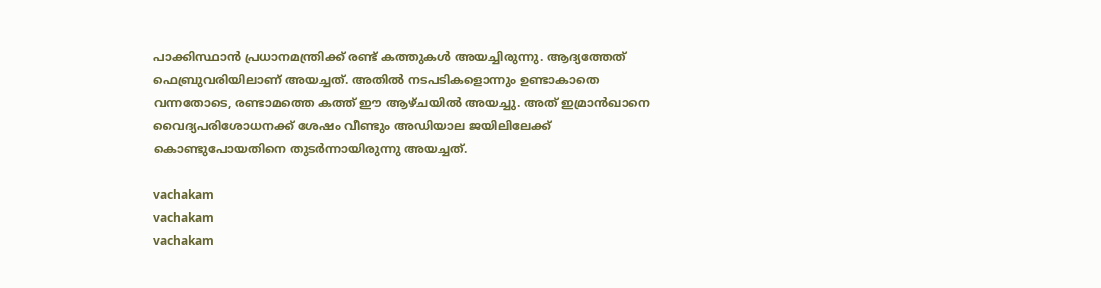പാക്കിസ്ഥാൻ പ്രധാനമന്ത്രിക്ക് രണ്ട് കത്തുകൾ അയച്ചിരുന്നു. ആദ്യത്തേത് ഫെബ്രുവരിയിലാണ് അയച്ചത്. അതിൽ നടപടികളൊന്നും ഉണ്ടാകാതെ വന്നതോടെ, രണ്ടാമത്തെ കത്ത് ഈ ആഴ്ചയിൽ അയച്ചു. അത് ഇമ്രാൻഖാനെ വൈദ്യപരിശോധനക്ക് ശേഷം വീണ്ടും അഡിയാല ജയിലിലേക്ക് കൊണ്ടുപോയതിനെ തുടർന്നായിരുന്നു അയച്ചത്.

vachakam
vachakam
vachakam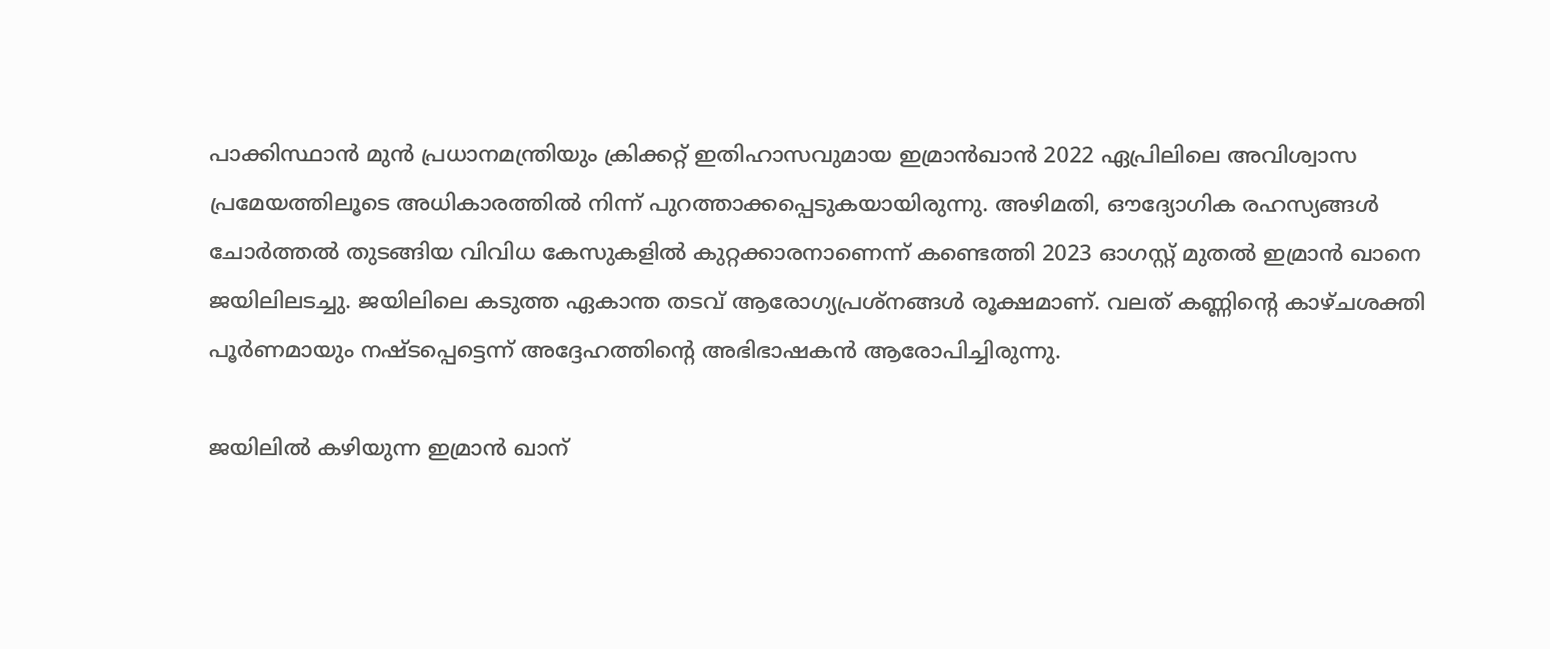പാക്കിസ്ഥാൻ മുൻ പ്രധാനമന്ത്രിയും ക്രിക്കറ്റ് ഇതിഹാസവുമായ ഇമ്രാൻഖാൻ 2022 ഏപ്രിലിലെ അവിശ്വാസ പ്രമേയത്തിലൂടെ അധികാരത്തിൽ നിന്ന് പുറത്താക്കപ്പെടുകയായിരുന്നു. അഴിമതി, ഔദ്യോഗിക രഹസ്യങ്ങൾ ചോർത്തൽ തുടങ്ങിയ വിവിധ കേസുകളിൽ കുറ്റക്കാരനാണെന്ന് കണ്ടെത്തി 2023 ഓഗസ്റ്റ് മുതൽ ഇമ്രാൻ ഖാനെ ജയിലിലടച്ചു. ജയിലിലെ കടുത്ത ഏകാന്ത തടവ് ആരോഗ്യപ്രശ്‌നങ്ങൾ രൂക്ഷമാണ്. വലത് കണ്ണിന്റെ കാഴ്ചശക്തി പൂർണമായും നഷ്ടപ്പെട്ടെന്ന് അദ്ദേഹത്തിന്റെ അഭിഭാഷകൻ ആരോപിച്ചിരുന്നു.

ജയിലിൽ കഴിയുന്ന ഇമ്രാൻ ഖാന്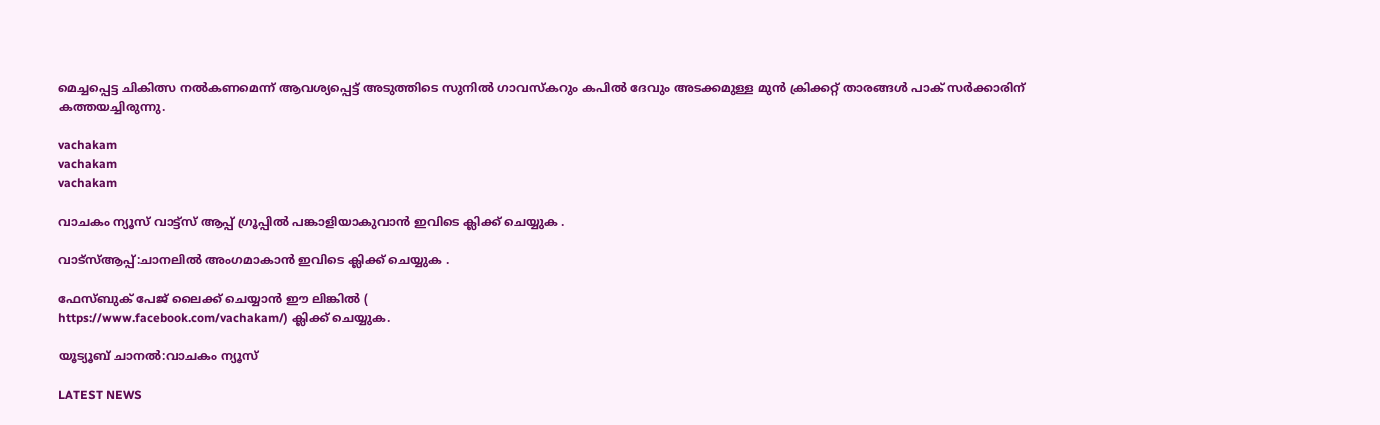മെച്ചപ്പെട്ട ചികിത്സ നൽകണമെന്ന് ആവശ്യപ്പെട്ട് അടുത്തിടെ സുനിൽ ഗാവസ്‌കറും കപിൽ ദേവും അടക്കമുള്ള മുൻ ക്രിക്കറ്റ് താരങ്ങൾ പാക് സർക്കാരിന് കത്തയച്ചിരുന്നു.

vachakam
vachakam
vachakam

വാചകം ന്യൂസ് വാട്ട്സ് ആപ്പ് ഗ്രൂപ്പിൽ പങ്കാളിയാകുവാൻ ഇവിടെ ക്ലിക്ക് ചെയ്യുക .

വാട്സ്ആപ്പ്:ചാനലിൽ അംഗമാകാൻ ഇവിടെ ക്ലിക്ക് ചെയ്യുക .

ഫേസ്ബുക് പേജ് ലൈക്ക് ചെയ്യാൻ ഈ ലിങ്കിൽ (
https://www.facebook.com/vachakam/) ക്ലിക്ക് ചെയ്യുക.

യൂട്യൂബ് ചാനൽ:വാചകം ന്യൂസ്

LATEST NEWS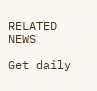RELATED NEWS

Get daily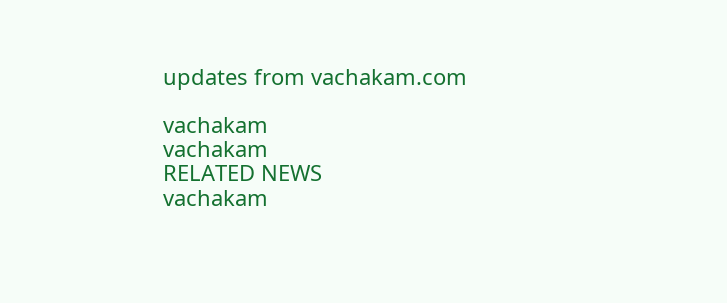updates from vachakam.com

vachakam
vachakam
RELATED NEWS
vachakam